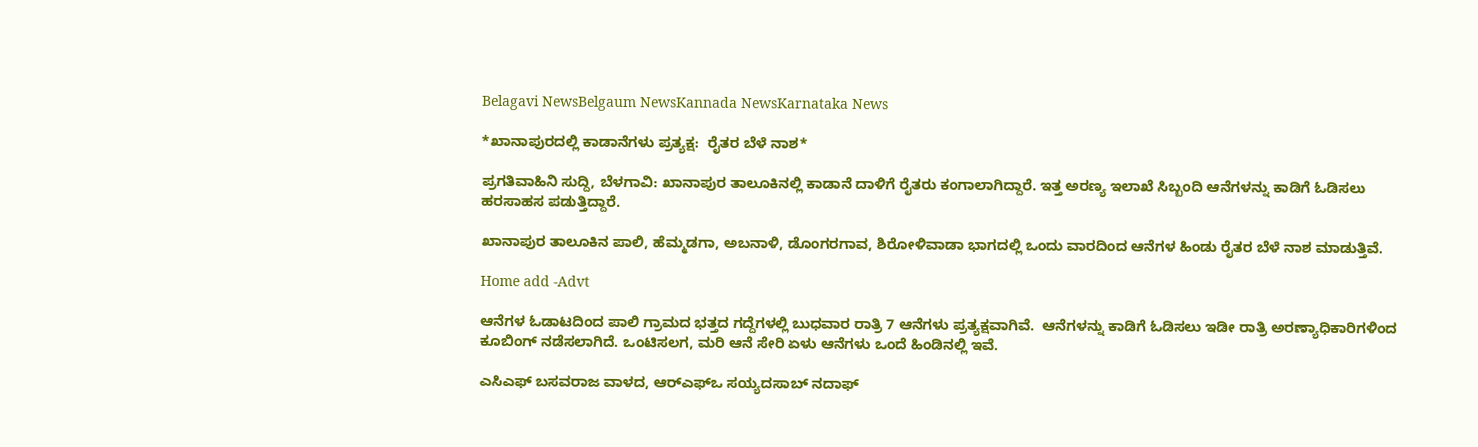Belagavi NewsBelgaum NewsKannada NewsKarnataka News

*ಖಾನಾಪುರದಲ್ಲಿ ಕಾಡಾನೆಗಳು ಪ್ರತ್ಯಕ್ಷ:  ರೈತರ ಬೆಳೆ ನಾಶ*

ಪ್ರಗತಿವಾಹಿನಿ ಸುದ್ದಿ, ಬೆಳಗಾವಿ: ಖಾನಾಪುರ ತಾಲೂಕಿನಲ್ಲಿ ಕಾಡಾನೆ ದಾಳಿಗೆ ರೈತರು ಕಂಗಾಲಾಗಿದ್ದಾರೆ. ಇತ್ತ ಅರಣ್ಯ ಇಲಾಖೆ ಸಿಬ್ಬಂದಿ ಆನೆಗಳನ್ನು ಕಾಡಿಗೆ ಓಡಿಸಲು ಹರಸಾಹಸ ಪಡುತ್ತಿದ್ದಾರೆ.

ಖಾನಾಪುರ ತಾಲೂಕಿ‌ನ ಪಾಲಿ, ಹೆಮ್ಮಡಗಾ, ಅಬನಾಳಿ, ಡೊಂಗರಗಾವ, ಶಿರೋಳಿವಾಡಾ ಭಾಗದಲ್ಲಿ ಒಂದು ವಾರದಿಂದ ಆನೆಗಳ ಹಿಂಡು ರೈತರ ಬೆಳೆ ನಾಶ ಮಾಡುತ್ತಿವೆ.

Home add -Advt

ಆನೆಗಳ ಓಡಾಟದಿಂದ ಪಾಲಿ ಗ್ರಾಮದ ಭತ್ತದ ಗದ್ದೆಗಳಲ್ಲಿ ಬುಧವಾರ ರಾತ್ರಿ 7 ಆನೆಗಳು ಪ್ರತ್ಯಕ್ಷವಾಗಿವೆ.  ಆನೆಗಳನ್ನು ಕಾಡಿಗೆ ಓಡಿಸಲು ಇಡೀ ರಾತ್ರಿ ಅರಣ್ಯಾಧಿಕಾರಿಗಳಿಂದ ಕೂಬಿಂಗ್ ನಡೆಸಲಾಗಿದೆ. ಒಂಟಿಸಲಗ, ಮರಿ ಆನೆ ಸೇರಿ ಏಳು ಆನೆಗಳು ಒಂದೆ ಹಿಂಡಿನಲ್ಲಿ ಇವೆ.

ಎಸಿಎಫ್ ಬಸವರಾಜ ವಾಳದ, ಆರ್‌ಎಫ್‌ಒ ಸಯ್ಯದಸಾಬ್ ನದಾಫ್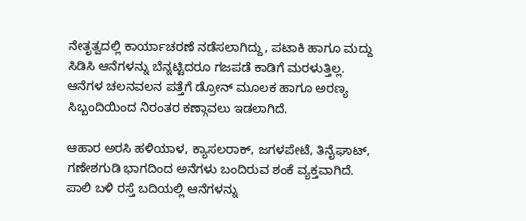ನೇತೃತ್ವದಲ್ಲಿ ಕಾರ್ಯಾಚರಣೆ ನಡೆಸಲಾಗಿದ್ದು, ಪಟಾಕಿ ಹಾಗೂ ಮದ್ದು ಸಿಡಿಸಿ ಆನೆಗಳನ್ನು ಬೆನ್ನಟ್ಟಿದರೂ ಗಜಪಡೆ ಕಾಡಿಗೆ ಮರಳುತ್ತಿಲ್ಲ. ಆನೆಗಳ ಚಲನವಲನ ಪತ್ತೆಗೆ ಡ್ರೋನ್‌ ಮೂಲಕ ಹಾಗೂ ಅರಣ್ಯ ಸಿಬ್ಬಂದಿಯಿಂದ ನಿರಂತರ ಕಣ್ಗಾವಲು ಇಡಲಾಗಿದೆ.

ಆಹಾರ ಅರಸಿ ಹಳಿಯಾಳ, ಕ್ಯಾಸಲರಾಕ್, ಜಗಳಪೇಟೆ, ತಿನೈಘಾಟ್, ಗಣೇಶಗುಡಿ ಭಾಗದಿಂದ ಅನೆಗಳು ಬಂದಿರುವ ಶಂಕೆ ವ್ಯಕ್ತವಾಗಿದೆ. ಪಾಲಿ ಬಳಿ ರಸ್ತೆ ಬದಿಯಲ್ಲಿ ಆನೆಗಳನ್ನು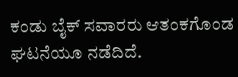ಕಂಡು ಬೈಕ್ ಸವಾರರು ಆತಂಕಗೊಂಡ ಘಟನೆಯೂ ನಡೆದಿದೆ.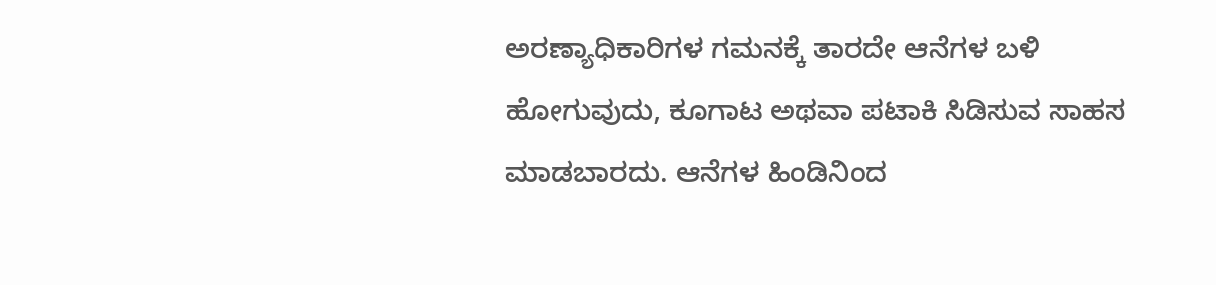ಅರಣ್ಯಾಧಿಕಾರಿಗಳ ಗಮನಕ್ಕೆ ತಾರದೇ ಆನೆಗಳ ಬಳಿ ಹೋಗುವುದು, ಕೂಗಾಟ ಅಥವಾ ಪಟಾಕಿ ಸಿಡಿಸುವ ಸಾಹಸ ಮಾಡಬಾರದು. ಆನೆಗಳ ಹಿಂಡಿನಿಂದ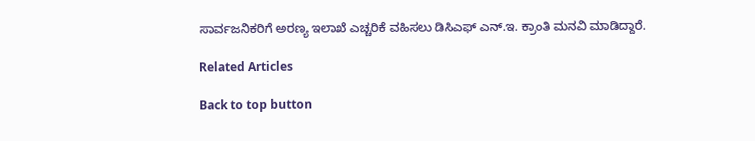ಸಾರ್ವಜನಿಕರಿಗೆ ಅರಣ್ಯ ಇಲಾಖೆ ಎಚ್ಚರಿಕೆ ವಹಿಸಲು ಡಿಸಿಎಫ್ ಎನ್.ಇ. ಕ್ರಾಂತಿ ಮನವಿ ಮಾಡಿದ್ದಾರೆ.

Related Articles

Back to top button